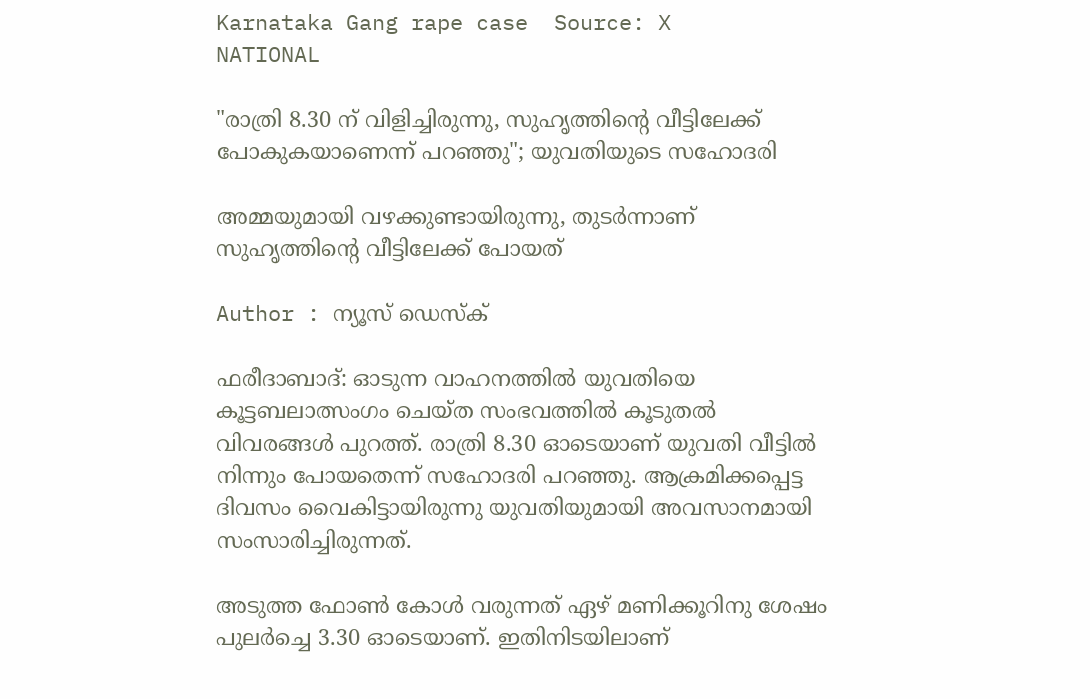Karnataka Gang rape case  Source: X
NATIONAL

"രാത്രി 8.30 ന് വിളിച്ചിരുന്നു, സുഹൃത്തിന്റെ വീട്ടിലേക്ക് പോകുകയാണെന്ന് പറഞ്ഞു"; യുവതിയുടെ സഹോദരി

അമ്മയുമായി വഴക്കുണ്ടായിരുന്നു, തുടർന്നാണ് സുഹൃത്തിൻ്റെ വീട്ടിലേക്ക് പോയത്

Author : ന്യൂസ് ഡെസ്ക്

ഫരീദാബാദ്: ഓടുന്ന വാഹനത്തില്‍ യുവതിയെ കൂട്ടബലാത്സംഗം ചെയ്ത സംഭവത്തില്‍ കൂടുതല്‍ വിവരങ്ങള്‍ പുറത്ത്. രാത്രി 8.30 ഓടെയാണ് യുവതി വീട്ടില്‍ നിന്നും പോയതെന്ന് സഹോദരി പറഞ്ഞു. ആക്രമിക്കപ്പെട്ട ദിവസം വൈകിട്ടായിരുന്നു യുവതിയുമായി അവസാനമായി സംസാരിച്ചിരുന്നത്.

അടുത്ത ഫോണ്‍ കോള്‍ വരുന്നത് ഏഴ് മണിക്കൂറിനു ശേഷം പുലര്‍ച്ചെ 3.30 ഓടെയാണ്. ഇതിനിടയിലാണ്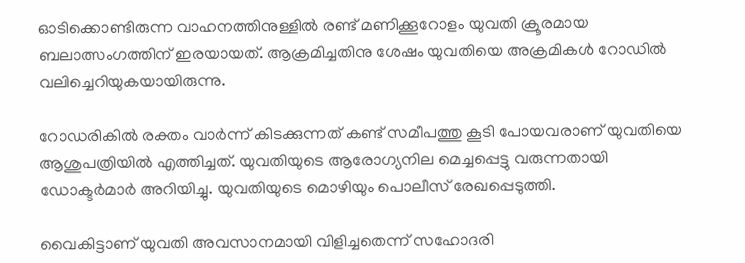ഓടിക്കൊണ്ടിരുന്ന വാഹനത്തിനുള്ളില്‍ രണ്ട് മണിക്കൂറോളം യുവതി ക്രൂരമായ ബലാത്സംഗത്തിന് ഇരയായത്. ആക്രമിച്ചതിനു ശേഷം യുവതിയെ അക്രമികള്‍ റോഡില്‍ വലിച്ചെറിയുകയായിരുന്നു.

റോഡരികില്‍ രക്തം വാര്‍ന്ന് കിടക്കുന്നത് കണ്ട് സമീപത്തു കൂടി പോയവരാണ് യുവതിയെ ആശുപത്രിയില്‍ എത്തിച്ചത്. യുവതിയുടെ ആരോഗ്യനില മെച്ചപ്പെട്ടു വരുന്നതായി ഡോക്ടര്‍മാര്‍ അറിയിച്ചു. യുവതിയുടെ മൊഴിയും പൊലീസ് രേഖപ്പെടുത്തി.

വൈകിട്ടാണ് യുവതി അവസാനമായി വിളിച്ചതെന്ന് സഹോദരി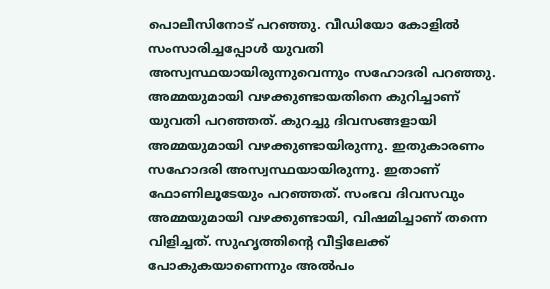പൊലീസിനോട് പറഞ്ഞു. വീഡിയോ കോളില്‍ സംസാരിച്ചപ്പോള്‍ യുവതി അസ്വസ്ഥയായിരുന്നുവെന്നും സഹോദരി പറഞ്ഞു. അമ്മയുമായി വഴക്കുണ്ടായതിനെ കുറിച്ചാണ് യുവതി പറഞ്ഞത്. കുറച്ചു ദിവസങ്ങളായി അമ്മയുമായി വഴക്കുണ്ടായിരുന്നു. ഇതുകാരണം സഹോദരി അസ്വസ്ഥയായിരുന്നു. ഇതാണ് ഫോണിലൂടേയും പറഞ്ഞത്. സംഭവ ദിവസവും അമ്മയുമായി വഴക്കുണ്ടായി, വിഷമിച്ചാണ് തന്നെ വിളിച്ചത്. സുഹൃത്തിന്റെ വീട്ടിലേക്ക് പോകുകയാണെന്നും അല്‍പം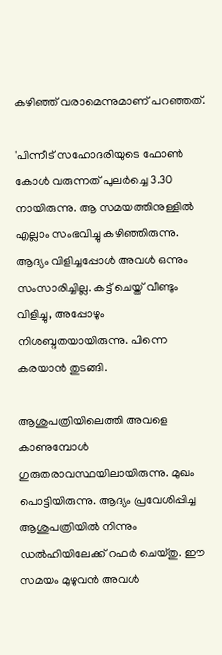കഴിഞ്ഞ് വരാമെന്നുമാണ് പറഞ്ഞത്.

'പിന്നീട് സഹോദരിയുടെ ഫോണ്‍ കോള്‍ വരുന്നത് പുലര്‍ച്ചെ 3.30 നായിരുന്നു. ആ സമയത്തിനുള്ളില്‍ എല്ലാം സംഭവിച്ചു കഴിഞ്ഞിരുന്നു. ആദ്യം വിളിച്ചപ്പോള്‍ അവള്‍ ഒന്നും സംസാരിച്ചില്ല. കട്ട് ചെയ്ത് വീണ്ടും വിളിച്ചു, അപ്പോഴും നിശബ്ദതയായിരുന്നു. പിന്നെ കരയാന്‍ തുടങ്ങി.

ആശുപത്രിയിലെത്തി അവളെ കാണുമ്പോള്‍ ഗുരുതരാവസ്ഥയിലായിരുന്നു. മുഖം പൊട്ടിയിരുന്നു. ആദ്യം പ്രവേശിപ്പിച്ച ആശുപത്രിയില്‍ നിന്നും ഡല്‍ഹിയിലേക്ക് റഫര്‍ ചെയ്തു. ഈ സമയം മുഴുവന്‍ അവള്‍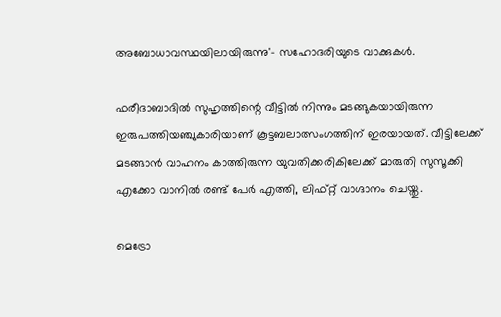അബോധാവസ്ഥയിലായിരുന്നു'- സഹോദരിയുടെ വാക്കുകള്‍.

ഫരീദാബാദില്‍ സുഹൃത്തിന്റെ വീട്ടില്‍ നിന്നും മടങ്ങുകയായിരുന്ന ഇരുപത്തിയഞ്ചുകാരിയാണ് കൂട്ടബലാത്സംഗത്തിന് ഇരയായത്. വീട്ടിലേക്ക് മടങ്ങാന്‍ വാഹനം കാത്തിരുന്ന യുവതിക്കരികിലേക്ക് മാരുതി സുസൂക്കി എക്കോ വാനില്‍ രണ്ട് പേര്‍ എത്തി, ലിഫ്റ്റ് വാഗ്ദാനം ചെയ്തു.

മെട്രോ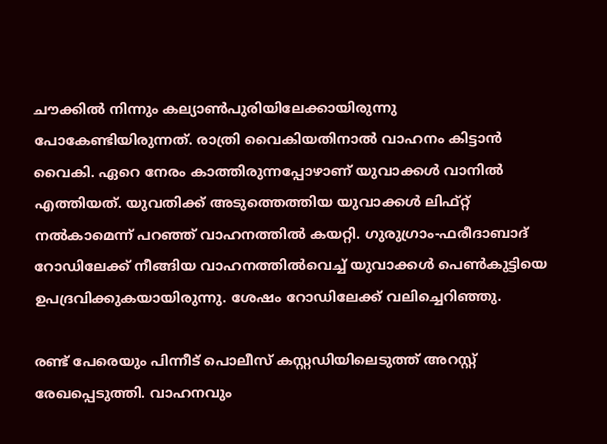ചൗക്കില്‍ നിന്നും കല്യാണ്‍പുരിയിലേക്കായിരുന്നു പോകേണ്ടിയിരുന്നത്. രാത്രി വൈകിയതിനാല്‍ വാഹനം കിട്ടാന്‍ വൈകി. ഏറെ നേരം കാത്തിരുന്നപ്പോഴാണ് യുവാക്കള്‍ വാനില്‍ എത്തിയത്. യുവതിക്ക് അടുത്തെത്തിയ യുവാക്കള്‍ ലിഫ്റ്റ് നല്‍കാമെന്ന് പറഞ്ഞ് വാഹനത്തില്‍ കയറ്റി. ഗുരുഗ്രാം-ഫരീദാബാദ് റോഡിലേക്ക് നീങ്ങിയ വാഹനത്തില്‍വെച്ച് യുവാക്കള്‍ പെണ്‍കുട്ടിയെ ഉപദ്രവിക്കുകയായിരുന്നു. ശേഷം റോഡിലേക്ക് വലിച്ചെറിഞ്ഞു.

രണ്ട് പേരെയും പിന്നീട് പൊലീസ് കസ്റ്റഡിയിലെടുത്ത് അറസ്റ്റ് രേഖപ്പെടുത്തി. വാഹനവും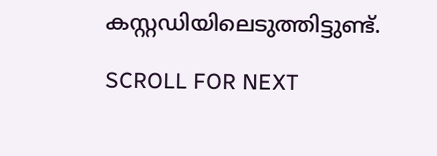കസ്റ്റഡിയിലെടുത്തിട്ടുണ്ട്.

SCROLL FOR NEXT